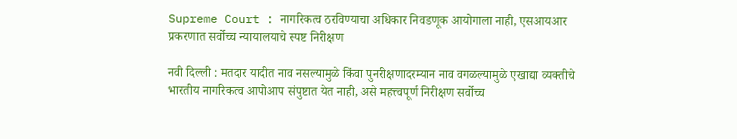Supreme Court : नागरिकत्व ठरविण्याचा अधिकार निवडणूक आयोगाला नाही, एसआयआर प्रकरणात सर्वोच्च न्यायालयाचे स्पष्ट निरीक्षण

नवी दिल्ली : मतदार यादीत नाव नसल्यामुळे किंवा पुनरीक्षणादरम्यान नाव वगळल्यामुळे एखाद्या व्यक्तीचे भारतीय नागरिकत्व आपोआप संपुष्टात येत नाही, असे महत्त्वपूर्ण निरीक्षण सर्वोच्च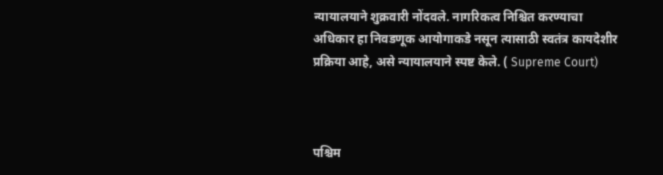न्यायालयाने शुक्रवारी नोंदवले. नागरिकत्व निश्चित करण्याचा अधिकार हा निवडणूक आयोगाकडे नसून त्यासाठी स्वतंत्र कायदेशीर प्रक्रिया आहे, असे न्यायालयाने स्पष्ट केले. ( Supreme Court)



पश्चिम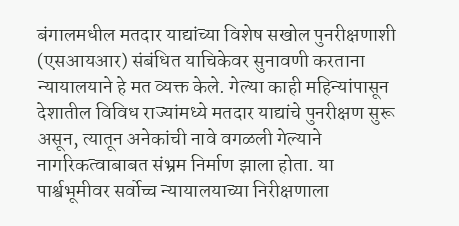बंगालमधील मतदार याद्यांच्या विशेष सखोल पुनरीक्षणाशी (एसआयआर) संबंधित याचिकेवर सुनावणी करताना न्यायालयाने हे मत व्यक्त केले. गेल्या काही महिन्यांपासून देशातील विविध राज्यांमध्ये मतदार याद्यांचे पुनरीक्षण सुरू असून, त्यातून अनेकांची नावे वगळली गेल्याने नागरिकत्वाबाबत संभ्रम निर्माण झाला होता. या पार्श्वभूमीवर सर्वोच्च न्यायालयाच्या निरीक्षणाला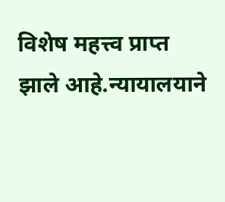विशेष महत्त्व प्राप्त झाले आहे.न्यायालयाने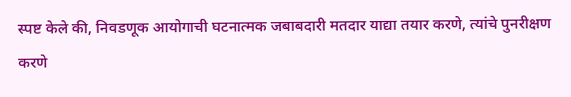स्पष्ट केले की, निवडणूक आयोगाची घटनात्मक जबाबदारी मतदार याद्या तयार करणे, त्यांचे पुनरीक्षण करणे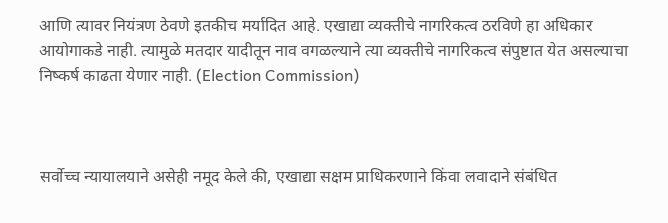आणि त्यावर नियंत्रण ठेवणे इतकीच मर्यादित आहे. एखाद्या व्यक्तीचे नागरिकत्व ठरविणे हा अधिकार आयोगाकडे नाही. त्यामुळे मतदार यादीतून नाव वगळल्याने त्या व्यक्तीचे नागरिकत्व संपुष्टात येत असल्याचा निष्कर्ष काढता येणार नाही. (Election Commission)



सर्वोच्च न्यायालयाने असेही नमूद केले की, एखाद्या सक्षम प्राधिकरणाने किंवा लवादाने संबंधित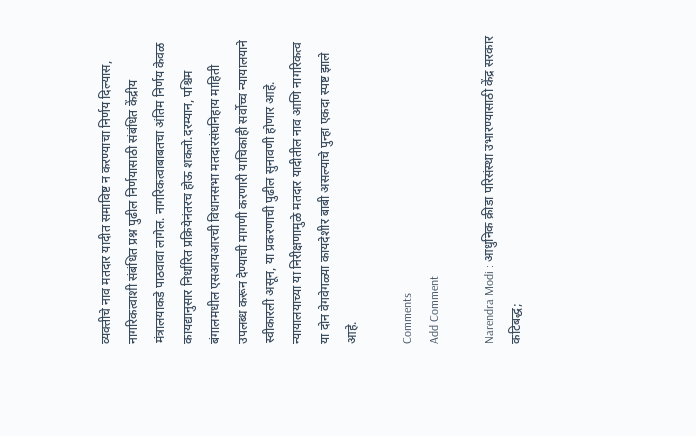व्यक्तीचे नाव मतदार यादीत समाविष्ट न करण्याचा निर्णय दिल्यास, नागरिकत्वाशी संबंधित प्रश्न पुढील निर्णयासाठी संबंधित केंद्रीय मंत्रालयाकडे पाठवावा लागेल. नागरिकत्वाबाबतचा अंतिम निर्णय केवळ कायद्यानुसार निर्धारित प्रक्रियेनंतरच होऊ शकतो.दरम्यान, पश्चिम बंगालमधील एसआयआरची विधानसभा मतदारसंघनिहाय माहिती उपलब्ध करून देण्याची मागणी करणारी याचिकाही सर्वोच्च न्यायालयाने स्वीकारली असून, या प्रकरणाची पुढील सुनावणी होणार आहे. न्यायालयाच्या या निरीक्षणामुळे मतदार यादीतील नाव आणि नागरिकत्व या दोन वेगवेगळ्या कायदेशीर बाबी असल्याचे पुन्हा एकदा स्पष्ट झाले आहे.

Comments
Add Comment

Narendra Modi : आधुनिक क्रीडा परिसंस्था उभारण्यासाठी केंद्र सरकार कटिबद्ध;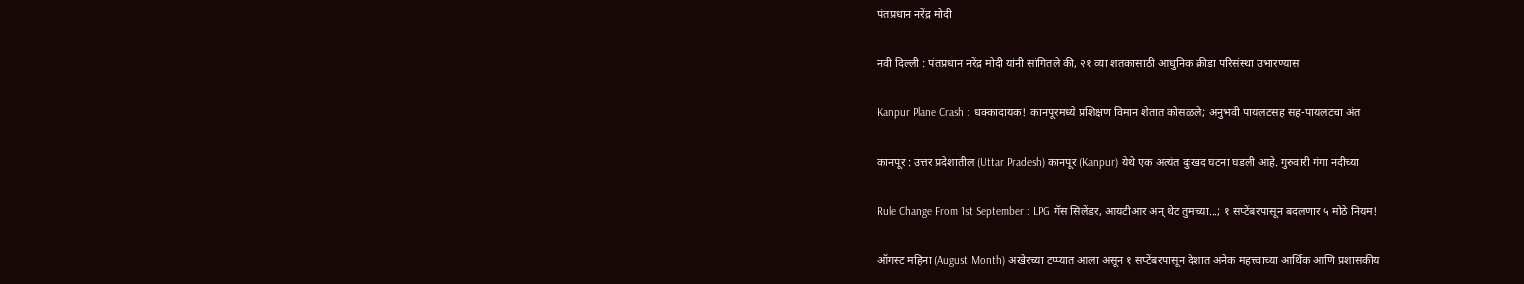पंतप्रधान नरेंद्र मोदी

नवी दिल्ली : पंतप्रधान नरेंद्र मोदी यांनी सांगितले की, २१ व्या शतकासाठी आधुनिक क्रीडा परिसंस्था उभारण्यास

Kanpur Plane Crash : धक्कादायक! कानपूरमध्ये प्रशिक्षण विमान शेतात कोसळले; अनुभवी पायलटसह सह-पायलटचा अंत

कानपूर : उत्तर प्रदेशातील (Uttar Pradesh) कानपूर (Kanpur) येथे एक अत्यंत दुःखद घटना घडली आहे. गुरुवारी गंगा नदीच्या

Rule Change From 1st September : LPG गॅस सिलेंडर, आयटीआर अन् थेट तुमच्या...; १ सप्टेंबरपासून बदलणार ५ मोठे नियम!

ऑगस्ट महिना (August Month) अखेरच्या टप्प्यात आला असून १ सप्टेंबरपासून देशात अनेक महत्त्वाच्या आर्थिक आणि प्रशासकीय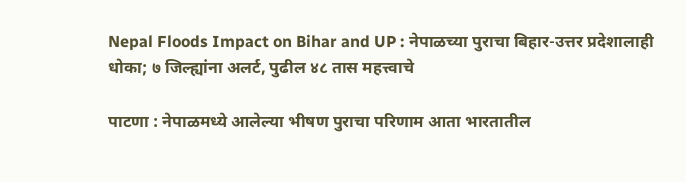Nepal Floods Impact on Bihar and UP : नेपाळच्या पुराचा बिहार-उत्तर प्रदेशालाही धोका; ७ जिल्ह्यांना अलर्ट, पुढील ४८ तास महत्त्वाचे

पाटणा : नेपाळमध्ये आलेल्या भीषण पुराचा परिणाम आता भारतातील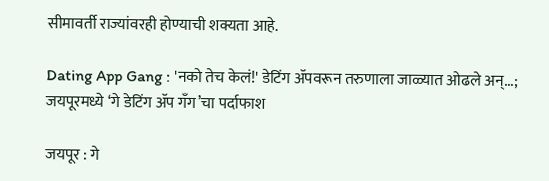सीमावर्ती राज्यांवरही होण्याची शक्यता आहे.

Dating App Gang : 'नको तेच केलं!' डेटिंग ॲपवरून तरुणाला जाळ्यात ओढले अन्...; जयपूरमध्ये ‘गे डेटिंग ॲप गँग’चा पर्दाफाश

जयपूर : गे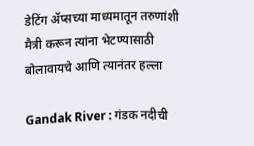डेटिंग ॲप्सच्या माध्यमातून तरुणांशी मैत्री करून त्यांना भेटण्यासाठी बोलावायचे आणि त्यानंतर हल्ला

Gandak River : गंडक नदीची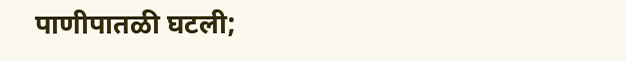पाणीपातळी घटली;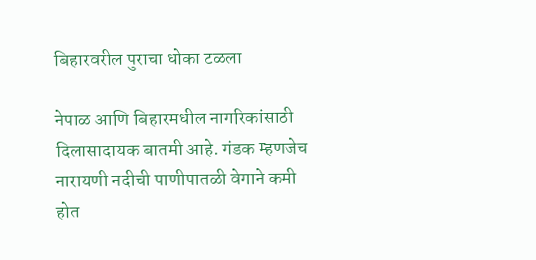बिहारवरील पुराचा धोका टळला

नेपाळ आणि बिहारमधील नागरिकांसाठी दिलासादायक बातमी आहे. गंडक म्हणजेच नारायणी नदीची पाणीपातळी वेगाने कमी होत